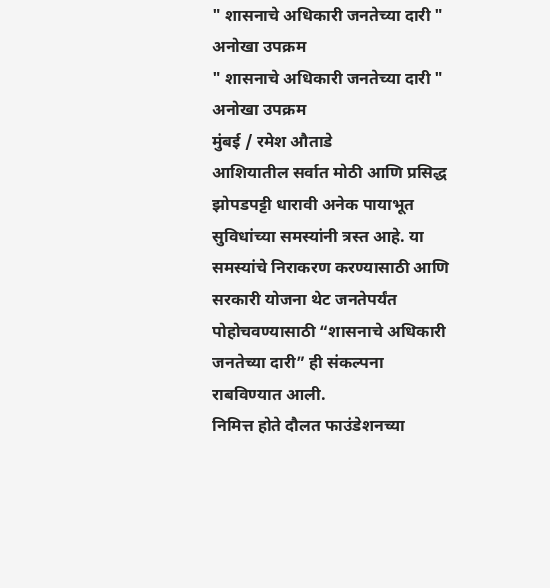" शासनाचे अधिकारी जनतेच्या दारी " अनोखा उपक्रम
" शासनाचे अधिकारी जनतेच्या दारी " अनोखा उपक्रम
मुंबई / रमेश औताडे
आशियातील सर्वात मोठी आणि प्रसिद्ध झोपडपट्टी धारावी अनेक पायाभूत सुविधांच्या समस्यांनी त्रस्त आहे. या समस्यांचे निराकरण करण्यासाठी आणि सरकारी योजना थेट जनतेपर्यंत पोहोचवण्यासाठी “शासनाचे अधिकारी जनतेच्या दारी” ही संकल्पना राबविण्यात आली.
निमित्त होते दौलत फाउंडेशनच्या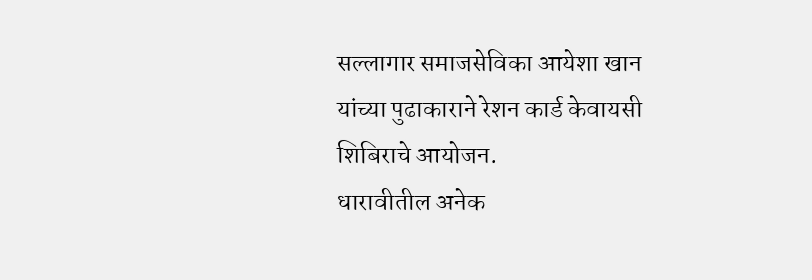सल्लागार समाजसेविका आयेशा खान यांच्या पुढाकाराने रेशन कार्ड केवायसी शिबिराचे आयोजन.
धारावीतील अनेक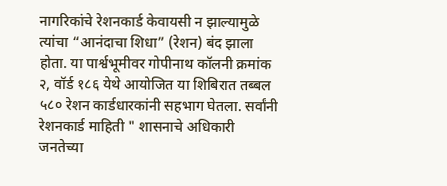नागरिकांचे रेशनकार्ड केवायसी न झाल्यामुळे त्यांचा “आनंदाचा शिधा” (रेशन) बंद झाला होता. या पार्श्वभूमीवर गोपीनाथ कॉलनी क्रमांक २, वॉर्ड १८६ येथे आयोजित या शिबिरात तब्बल ५८० रेशन कार्डधारकांनी सहभाग घेतला. सर्वांनी रेशनकार्ड माहिती " शासनाचे अधिकारी जनतेच्या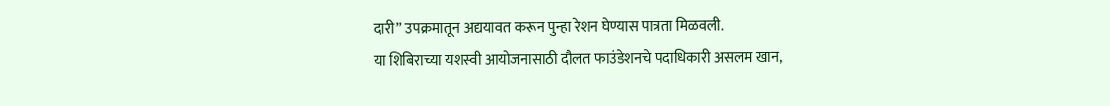दारी” उपक्रमातून अद्ययावत करून पुन्हा रेशन घेण्यास पात्रता मिळवली.
या शिबिराच्या यशस्वी आयोजनासाठी दौलत फाउंडेशनचे पदाधिकारी असलम खान,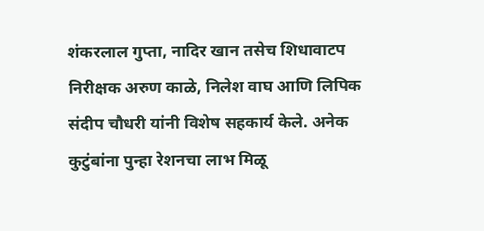शंकरलाल गुप्ता, नादिर खान तसेच शिधावाटप निरीक्षक अरुण काळे, निलेश वाघ आणि लिपिक संदीप चौधरी यांनी विशेष सहकार्य केले. अनेक कुटुंबांना पुन्हा रेशनचा लाभ मिळू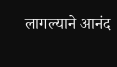लागल्याने आनंद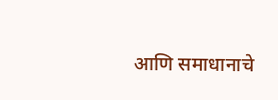आणि समाधानाचे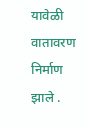यावेळी वातावरण निर्माण झाले .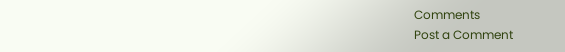Comments
Post a Comment